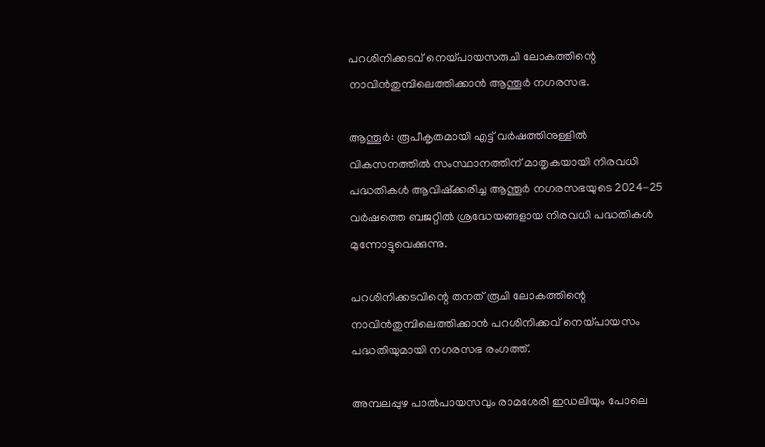പറശിനിക്കടവ് നെയ്പായസരുചി ലോകത്തിന്റെ നാവിന്‍തുമ്പിലെത്തിക്കാന്‍ ആന്തൂര്‍ നഗരസഭ.

ആന്തൂര്‍: രൂപീകൃതമായി എട്ട് വര്‍ഷത്തിനുള്ളില്‍ വികസനത്തില്‍ സംസ്ഥാനത്തിന് മാതൃകയായി നിരവധി പദ്ധതികള്‍ ആവിഷ്‌ക്കരിച്ച ആന്തൂര്‍ നഗരസഭയുടെ 2024-25 വര്‍ഷത്തെ ബജറ്റില്‍ ശ്രദ്ധേയങ്ങളായ നിരവധി പദ്ധതികള്‍ മുന്നോട്ടുവെക്കുന്നു.

പറശിനിക്കടവിന്റെ തനത് രൂചി ലോകത്തിന്റെ നാവിന്‍തുമ്പിലെത്തിക്കാന്‍ പറശിനിക്കവ് നെയ്പായസം പദ്ധതിയുമായി നഗരസഭ രംഗത്ത്.

അമ്പലപ്പുഴ പാല്‍പായസവും രാമശേരി ഇഡലിയും പോലെ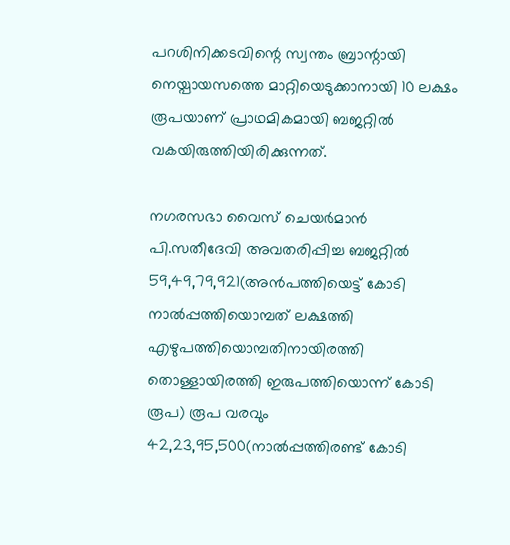പറശിനിക്കടവിന്റെ സ്വന്തം ബ്രാന്റായി നെയ്പായസത്തെ മാറ്റിയെടുക്കാനായി 10 ലക്ഷം രൂപയാണ് പ്രാഥമികമായി ബജറ്റില്‍ വകയിരുത്തിയിരിക്കുന്നത്.

നഗരസഭാ വൈസ് ചെയര്‍മാന്‍ പി.സതീദേവി അവതരിപ്പിച്ച ബജറ്റില്‍ 59,49,79,921(അന്‍പത്തിയെട്ട് കോടി നാല്‍പ്പത്തിയൊമ്പത് ലക്ഷത്തി എഴുപത്തിയൊമ്പതിനായിരത്തി തൊള്ളായിരത്തി ഇരുപത്തിയൊന്ന് കോടി രൂപ) രൂപ വരവും 42,23,95,500(നാല്‍പ്പത്തിരണ്ട് കോടി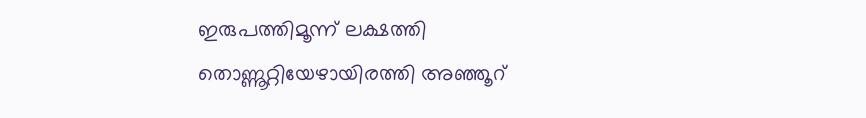ഇരുപത്തിമൂന്ന് ലക്ഷത്തി തൊണ്ണൂറ്റിയേഴായിരത്തി അഞ്ഞൂറ്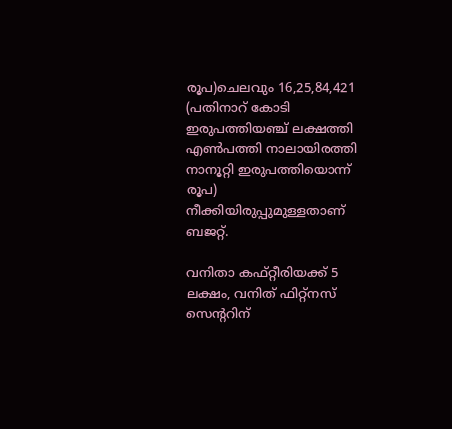രൂപ)ചെലവും 16,25,84,421 (പതിനാറ് കോടി ഇരുപത്തിയഞ്ച് ലക്ഷത്തി എണ്‍പത്തി നാലായിരത്തി നാനൂറ്റി ഇരുപത്തിയൊന്ന്‌
രൂപ) നീക്കിയിരുപ്പുമുള്ളതാണ് ബജറ്റ്.

വനിതാ കഫ്റ്റീരിയക്ക് 5 ലക്ഷം, വനിത് ഫിറ്റ്‌നസ് സെന്ററിന്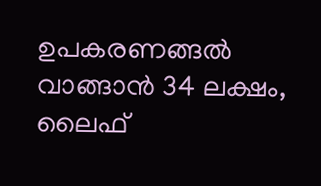ഉപകരണങ്ങല്‍ വാങ്ങാന്‍ 34 ലക്ഷം, ലൈഫ്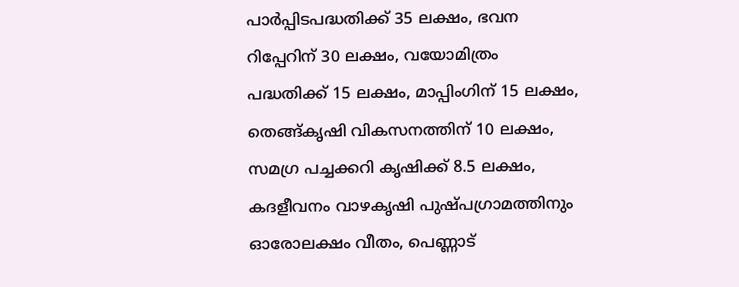പാര്‍പ്പിടപദ്ധതിക്ക് 35 ലക്ഷം, ഭവന റിപ്പേറിന് 30 ലക്ഷം, വയോമിത്രം പദ്ധതിക്ക് 15 ലക്ഷം, മാപ്പിംഗിന് 15 ലക്ഷം, തെങ്ങ്കൃഷി വികസനത്തിന് 10 ലക്ഷം, സമഗ്ര പച്ചക്കറി കൃഷിക്ക് 8.5 ലക്ഷം, കദളീവനം വാഴകൃഷി പുഷ്പഗ്രാമത്തിനും ഓരോലക്ഷം വീതം, പെണ്ണാട്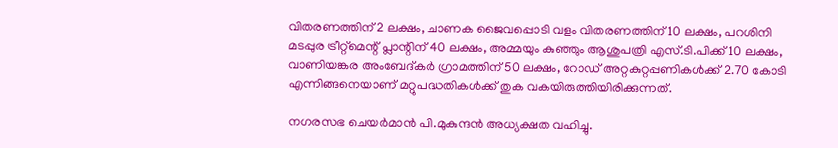വിതരണത്തിന് 2 ലക്ഷം, ചാണക ജൈവപ്പൊടി വളം വിതരണത്തിന് 10 ലക്ഷം, പറശിനി മടപ്പുര ട്രീറ്റ്‌മെന്റ് പ്ലാന്റിന് 40 ലക്ഷം, അമ്മയും കുഞ്ഞും ആശുപത്രി എസ്.ടി.പിക്ക് 10 ലക്ഷം, വാണിയങ്കര അംബേദ്കര്‍ ഗ്രാമത്തിന് 50 ലക്ഷം, റോഡ് അറ്റകുറ്റപ്പണികള്‍ക്ക് 2.70 കോടി എന്നിങ്ങനെയാണ് മറ്റുപദ്ധതികള്‍ക്ക് തുക വകയിരുത്തിയിരിക്കുന്നത്.

നഗരസഭ ചെയര്‍മാന്‍ പി.മുകുന്ദന്‍ അധ്യക്ഷത വഹിച്ചു.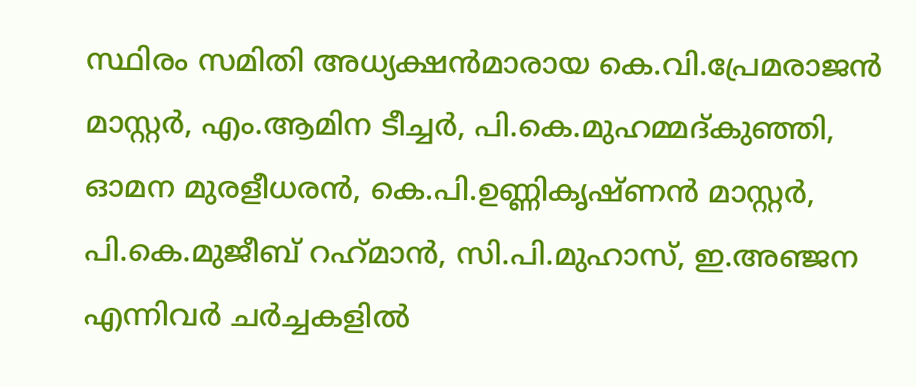സ്ഥിരം സമിതി അധ്യക്ഷന്‍മാരായ കെ.വി.പ്രേമരാജന്‍ മാസ്റ്റര്‍, എം.ആമിന ടീച്ചര്‍, പി.കെ.മുഹമ്മദ്കുഞ്ഞി, ഓമന മുരളീധരന്‍, കെ.പി.ഉണ്ണികൃഷ്ണന്‍ മാസ്റ്റര്‍, പി.കെ.മുജീബ് റഹ്‌മാന്‍, സി.പി.മുഹാസ്, ഇ.അഞ്ജന എന്നിവര്‍ ചര്‍ച്ചകളില്‍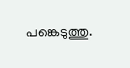പങ്കെടുത്തു.